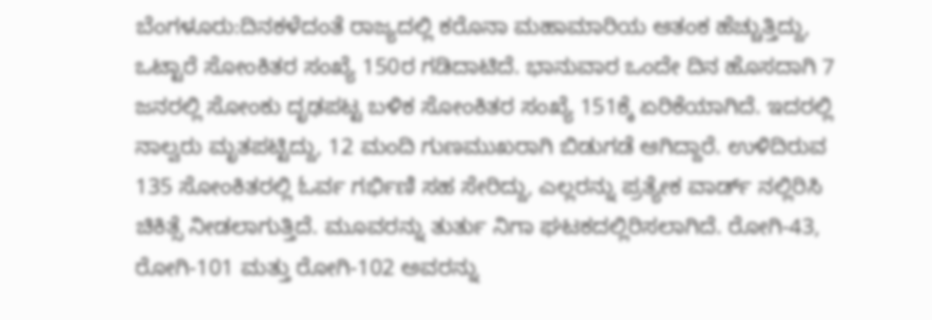ಬೆಂಗಳೂರು:ದಿನಕಳೆದಂತೆ ರಾಜ್ಯದಲ್ಲಿ ಕರೊನಾ ಮಹಾಮಾರಿಯ ಆತಂಕ ಹೆಚ್ಚುತ್ತಿದ್ದು, ಒಟ್ಟಾರೆ ಸೋಂಕಿತರ ಸಂಖ್ಯೆ 150ರ ಗಡಿದಾಟಿದೆ. ಭಾನುವಾರ ಒಂದೇ ದಿನ ಹೊಸದಾಗಿ 7 ಜನರಲ್ಲಿ ಸೋಂಕು ದೃಢಪಟ್ಟ ಬಳಿಕ ಸೋಂಕಿತರ ಸಂಖ್ಯೆ 151ಕ್ಕೆ ಏರಿಕೆಯಾಗಿದೆ. ಇದರಲ್ಲಿ ನಾಲ್ವರು ಮೃತಪಟ್ಟಿದ್ದು, 12 ಮಂದಿ ಗುಣಮುಖರಾಗಿ ಬಿಡುಗಡೆ ಆಗಿದ್ದಾರೆ. ಉಳಿದಿರುವ 135 ಸೋಂಕಿತರಲ್ಲಿ ಓರ್ವ ಗರ್ಭಿಣಿ ಸಹ ಸೇರಿದ್ದು, ಎಲ್ಲರನ್ನು ಪ್ರತ್ಯೇಕ ವಾರ್ಡ್ ನಲ್ಲಿರಿಸಿ ಚಿಕಿತ್ಸೆ ನೀಡಲಾಗುತ್ತಿದೆ. ಮೂವರನ್ನು ತುರ್ತು ನಿಗಾ ಘಟಕದಲ್ಲಿರಿಸಲಾಗಿದೆ. ರೋಗಿ-43, ರೋಗಿ-101 ಮತ್ತು ರೋಗಿ-102 ಅವರನ್ನು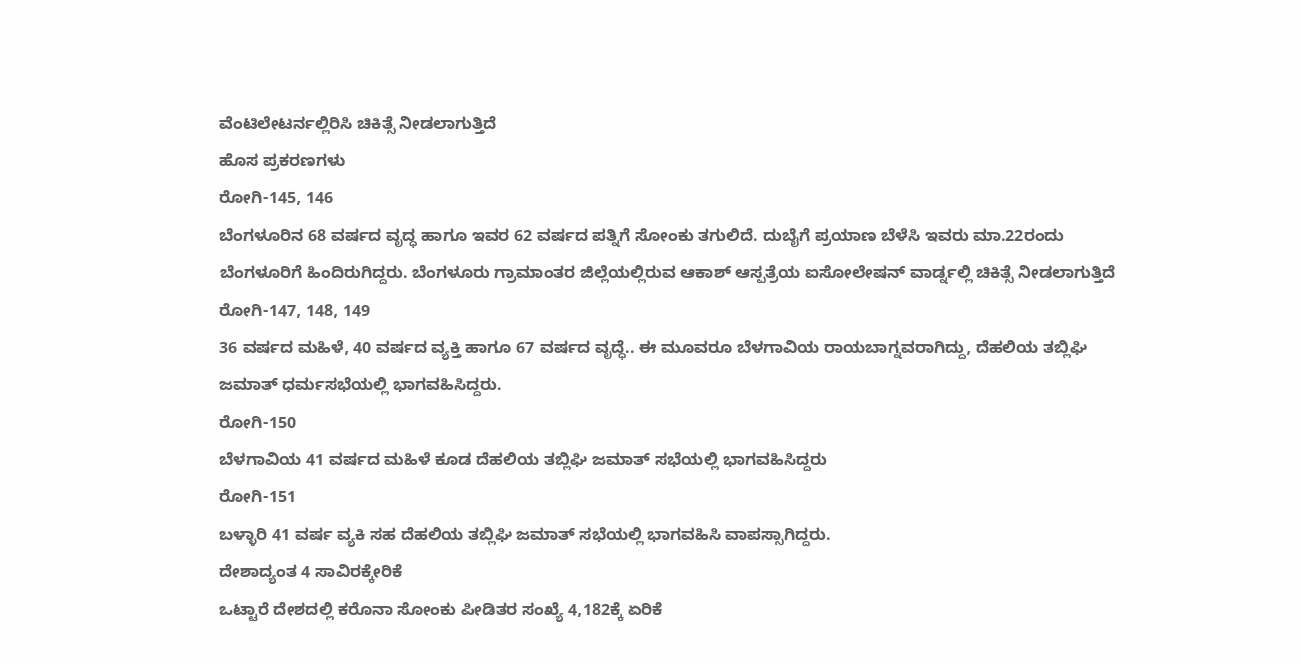ವೆಂಟಿಲೇಟರ್ನಲ್ಲಿರಿಸಿ ಚಿಕಿತ್ಸೆ ನೀಡಲಾಗುತ್ತಿದೆ
ಹೊಸ ಪ್ರಕರಣಗಳು
ರೋಗಿ-145, 146
ಬೆಂಗಳೂರಿನ 68 ವರ್ಷದ ವೃದ್ಧ ಹಾಗೂ ಇವರ 62 ವರ್ಷದ ಪತ್ನಿಗೆ ಸೋಂಕು ತಗುಲಿದೆ. ದುಬೈಗೆ ಪ್ರಯಾಣ ಬೆಳೆಸಿ ಇವರು ಮಾ.22ರಂದು ಬೆಂಗಳೂರಿಗೆ ಹಿಂದಿರುಗಿದ್ದರು. ಬೆಂಗಳೂರು ಗ್ರಾಮಾಂತರ ಜಿಲ್ಲೆಯಲ್ಲಿರುವ ಆಕಾಶ್ ಆಸ್ಪತ್ರೆಯ ಐಸೋಲೇಷನ್ ವಾರ್ಡ್ನಲ್ಲಿ ಚಿಕಿತ್ಸೆ ನೀಡಲಾಗುತ್ತಿದೆ
ರೋಗಿ-147, 148, 149
36 ವರ್ಷದ ಮಹಿಳೆ, 40 ವರ್ಷದ ವ್ಯಕ್ತಿ ಹಾಗೂ 67 ವರ್ಷದ ವೃದ್ಧೆ.. ಈ ಮೂವರೂ ಬೆಳಗಾವಿಯ ರಾಯಬಾಗ್ನವರಾಗಿದ್ದು, ದೆಹಲಿಯ ತಬ್ಲಿಘಿ ಜಮಾತ್ ಧರ್ಮಸಭೆಯಲ್ಲಿ ಭಾಗವಹಿಸಿದ್ದರು.
ರೋಗಿ-150
ಬೆಳಗಾವಿಯ 41 ವರ್ಷದ ಮಹಿಳೆ ಕೂಡ ದೆಹಲಿಯ ತಬ್ಲಿಘಿ ಜಮಾತ್ ಸಭೆಯಲ್ಲಿ ಭಾಗವಹಿಸಿದ್ದರು
ರೋಗಿ-151
ಬಳ್ಳಾರಿ 41 ವರ್ಷ ವ್ಯಕಿ ಸಹ ದೆಹಲಿಯ ತಬ್ಲಿಘಿ ಜಮಾತ್ ಸಭೆಯಲ್ಲಿ ಭಾಗವಹಿಸಿ ವಾಪಸ್ಸಾಗಿದ್ದರು.
ದೇಶಾದ್ಯಂತ 4 ಸಾವಿರಕ್ಕೇರಿಕೆ
ಒಟ್ಟಾರೆ ದೇಶದಲ್ಲಿ ಕರೊನಾ ಸೋಂಕು ಪೀಡಿತರ ಸಂಖ್ಯೆ 4,182ಕ್ಕೆ ಏರಿಕೆ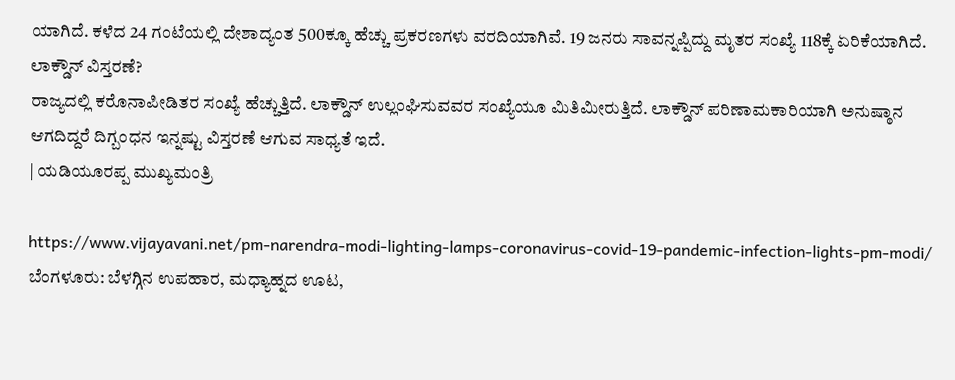ಯಾಗಿದೆ. ಕಳೆದ 24 ಗಂಟೆಯಲ್ಲಿ ದೇಶಾದ್ಯಂತ 500ಕ್ಕೂ ಹೆಚ್ಚು ಪ್ರಕರಣಗಳು ವರದಿಯಾಗಿವೆ. 19 ಜನರು ಸಾವನ್ನಪ್ಪಿದ್ದು ಮೃತರ ಸಂಖ್ಯೆ 118ಕ್ಕೆ ಏರಿಕೆಯಾಗಿದೆ.
ಲಾಕ್ಡೌನ್ ವಿಸ್ತರಣೆ?
ರಾಜ್ಯದಲ್ಲಿ ಕರೊನಾಪೀಡಿತರ ಸಂಖ್ಯೆ ಹೆಚ್ಚುತ್ತಿದೆ. ಲಾಕ್ಡೌನ್ ಉಲ್ಲಂಘಿಸುವವರ ಸಂಖ್ಯೆಯೂ ಮಿತಿಮೀರುತ್ತಿದೆ. ಲಾಕ್ಡೌನ್ ಪರಿಣಾಮಕಾರಿಯಾಗಿ ಅನುಷ್ಠಾನ ಆಗದಿದ್ದರೆ ದಿಗ್ಬಂಧನ ಇನ್ನಷ್ಟು ವಿಸ್ತರಣೆ ಆಗುವ ಸಾಧ್ಯತೆ ಇದೆ.
| ಯಡಿಯೂರಪ್ಪ ಮುಖ್ಯಮಂತ್ರಿ

https://www.vijayavani.net/pm-narendra-modi-lighting-lamps-coronavirus-covid-19-pandemic-infection-lights-pm-modi/
ಬೆಂಗಳೂರು: ಬೆಳಗ್ಗಿನ ಉಪಹಾರ, ಮಧ್ಯಾಹ್ನದ ಊಟ,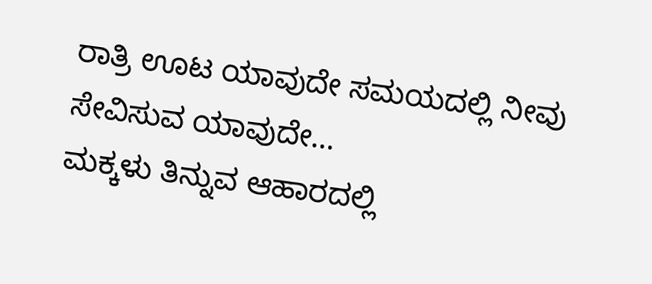ರಾತ್ರಿ ಊಟ ಯಾವುದೇ ಸಮಯದಲ್ಲಿ ನೀವು ಸೇವಿಸುವ ಯಾವುದೇ…
ಮಕ್ಕಳು ತಿನ್ನುವ ಆಹಾರದಲ್ಲಿ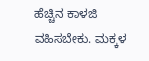ಹೆಚ್ಚಿನ ಕಾಳಜಿ ವಹಿಸಬೇಕು. ಮಕ್ಕಳ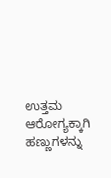ಉತ್ತಮ ಆರೋಗ್ಯಕ್ಕಾಗಿ ಹಣ್ಣುಗಳನ್ನು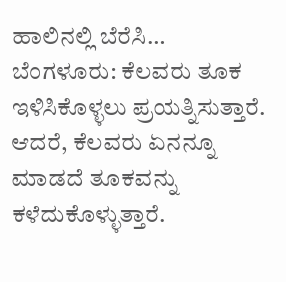ಹಾಲಿನಲ್ಲಿ ಬೆರೆಸಿ…
ಬೆಂಗಳೂರು: ಕೆಲವರು ತೂಕ ಇಳಿಸಿಕೊಳ್ಳಲು ಪ್ರಯತ್ನಿಸುತ್ತಾರೆ. ಆದರೆ, ಕೆಲವರು ಏನನ್ನೂ ಮಾಡದೆ ತೂಕವನ್ನು ಕಳೆದುಕೊಳ್ಳುತ್ತಾರೆ.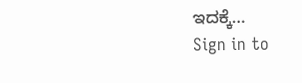ಇದಕ್ಕೆ…
Sign in to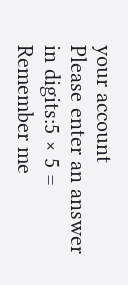your account
Please enter an answer in digits:5 × 5 =
Remember me